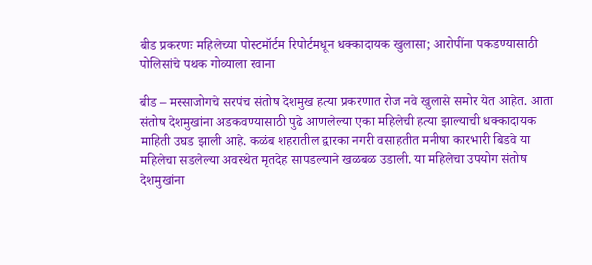बीड प्रकरणः महिलेच्या पोस्टमॉर्टम रिपोर्टमधून धक्कादायक खुलासा; आरोपींना पकडण्यासाठी पोलिसांचे पथक गोव्याला रवाना

बीड – मस्साजोगचे सरपंच संतोष देशमुख हत्या प्रकरणात रोज नवे खुलासे समोर येत आहेत. आता संतोष देशमुखांना अडकवण्यासाठी पुढे आणलेल्या एका महिलेची हत्या झाल्याची धक्कादायक माहिती उघड झाली आहे. कळंब शहरातील द्वारका नगरी वसाहतीत मनीषा कारभारी बिडवे या महिलेचा सडलेल्या अवस्थेत मृतदेह सापडल्याने खळबळ उडाली. या महिलेचा उपयोग संतोष देशमुखांना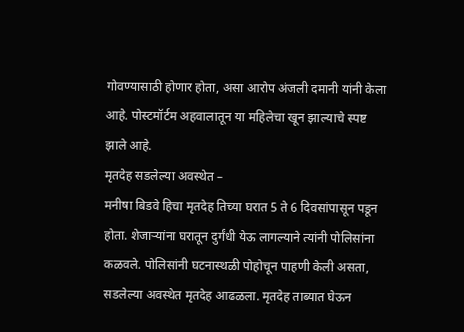गोवण्यासाठी होणार होता, असा आरोप अंजली दमानी यांनी केला आहे. पोस्टमॉर्टम अहवालातून या महिलेचा खून झाल्याचे स्पष्ट झाले आहे.
मृतदेह सडलेल्या अवस्थेत –
मनीषा बिडवे हिचा मृतदेह तिच्या घरात 5 ते 6 दिवसांपासून पडून होता. शेजाऱ्यांना घरातून दुर्गंधी येऊ लागल्याने त्यांनी पोलिसांना कळवले. पोलिसांनी घटनास्थळी पोहोचून पाहणी केली असता, सडलेल्या अवस्थेत मृतदेह आढळला. मृतदेह ताब्यात घेऊन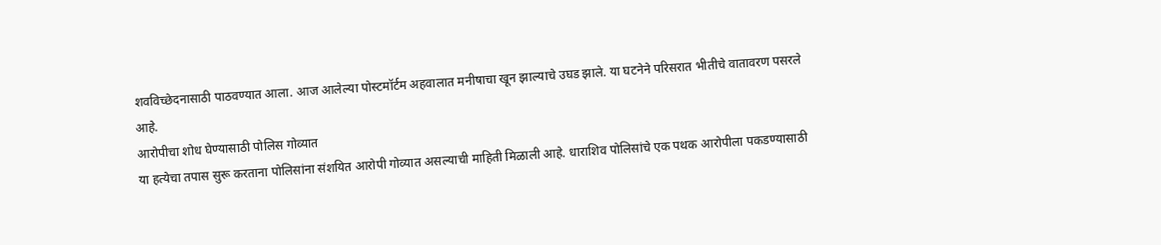शवविच्छेदनासाठी पाठवण्यात आला. आज आलेल्या पोस्टमॉर्टम अहवालात मनीषाचा खून झाल्याचे उघड झाले. या घटनेने परिसरात भीतीचे वातावरण पसरले आहे.
आरोपीचा शोध घेण्यासाठी पोलिस गोव्यात
या हत्येचा तपास सुरू करताना पोलिसांना संशयित आरोपी गोव्यात असल्याची माहिती मिळाली आहे. धाराशिव पोलिसांचे एक पथक आरोपीला पकडण्यासाठी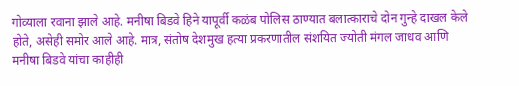गोव्याला रवाना झाले आहे. मनीषा बिडवे हिने यापूर्वी कळंब पोलिस ठाण्यात बलात्काराचे दोन गुन्हे दाखल केले होते, असेही समोर आले आहे. मात्र, संतोष देशमुख हत्या प्रकरणातील संशयित ज्योती मंगल जाधव आणि मनीषा बिडवे यांचा काहीही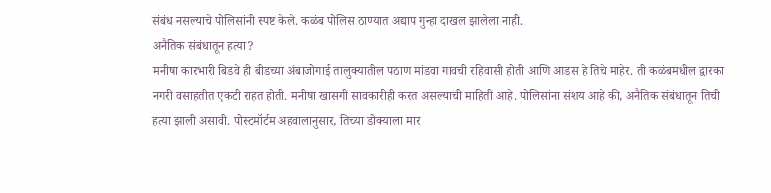संबंध नसल्याचे पोलिसांनी स्पष्ट केले. कळंब पोलिस ठाण्यात अद्याप गुन्हा दाखल झालेला नाही.
अनैतिक संबंधातून हत्या?
मनीषा कारभारी बिडवे ही बीडच्या अंबाजोगाई तालुक्यातील पठाण मांडवा गावची रहिवासी होती आणि आडस हे तिचे माहेर. ती कळंबमधील द्वारका नगरी वसाहतीत एकटी राहत होती. मनीषा खासगी सावकारीही करत असल्याची माहिती आहे. पोलिसांना संशय आहे की, अनैतिक संबंधातून तिची हत्या झाली असावी. पोस्टमॉर्टम अहवालानुसार, तिच्या डोक्याला मार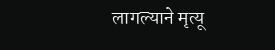लागल्याने मृत्यू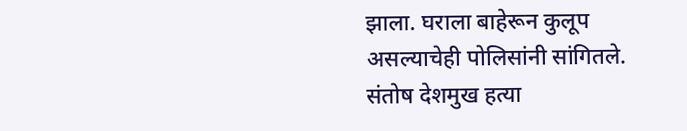झाला. घराला बाहेरून कुलूप असल्याचेही पोलिसांनी सांगितले.
संतोष देशमुख हत्या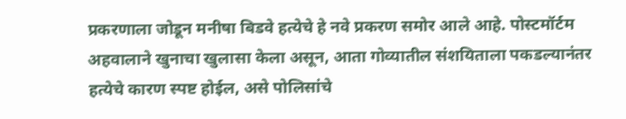प्रकरणाला जोडून मनीषा बिडवे हत्येचे हे नवे प्रकरण समोर आले आहे. पोस्टमॉर्टम अहवालाने खुनाचा खुलासा केला असून, आता गोव्यातील संशयिताला पकडल्यानंतर हत्येचे कारण स्पष्ट होईल, असे पोलिसांचे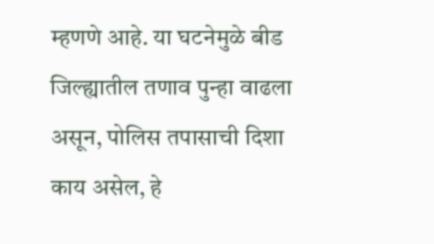म्हणणे आहे. या घटनेमुळे बीड जिल्ह्यातील तणाव पुन्हा वाढला असून, पोलिस तपासाची दिशा काय असेल, हे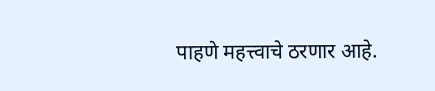पाहणे महत्त्वाचे ठरणार आहे.